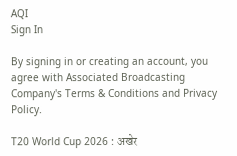AQI
Sign In

By signing in or creating an account, you agree with Associated Broadcasting Company's Terms & Conditions and Privacy Policy.

T20 World Cup 2026 : अखेर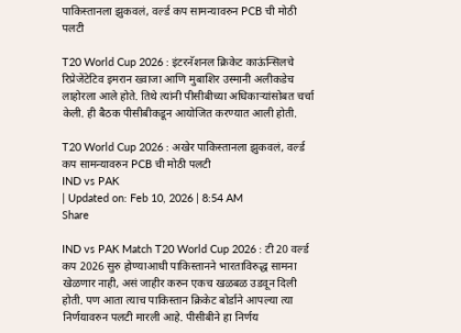पाकिस्तानला झुकवलं, वर्ल्ड कप सामन्यावरुन PCB ची मोठी पलटी

T20 World Cup 2026 : इंटरनॅशनल क्रिकेट काऊंन्सिलचे रिप्रेजेंटेटिव इमरान ख्वाजा आणि मुबाशिर उस्मानी अलीकडेच लाहोरला आले होते. तिथे त्यांनी पीसीबीच्या अधिकाऱ्यांसोबत चर्चा केली. ही बैठक पीसीबीकडून आयोजित करण्यात आली होती.

T20 World Cup 2026 : अखेर पाकिस्तानला झुकवलं, वर्ल्ड कप सामन्यावरुन PCB ची मोठी पलटी
IND vs PAK
| Updated on: Feb 10, 2026 | 8:54 AM
Share

IND vs PAK Match T20 World Cup 2026 : टी 20 वर्ल्ड कप 2026 सुरु होण्याआधी पाकिस्तानने भारताविरुद्ध सामना खेळणार नाही, असं जाहीर करुन एकच खळबळ उडवून दिली होती. पण आता त्याच पाकिस्तान क्रिकेट बोर्डाने आपल्या त्या निर्णयावरुन पलटी मारली आहे. पीसीबीने हा निर्णय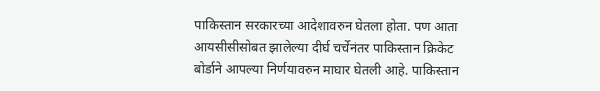पाकिस्तान सरकारच्या आदेशावरुन घेतला होता. पण आता आयसीसीसोबत झालेल्या दीर्घ चर्चेनंतर पाकिस्तान क्रिकेट बोर्डाने आपल्या निर्णयावरुन माघार घेतली आहे. पाकिस्तान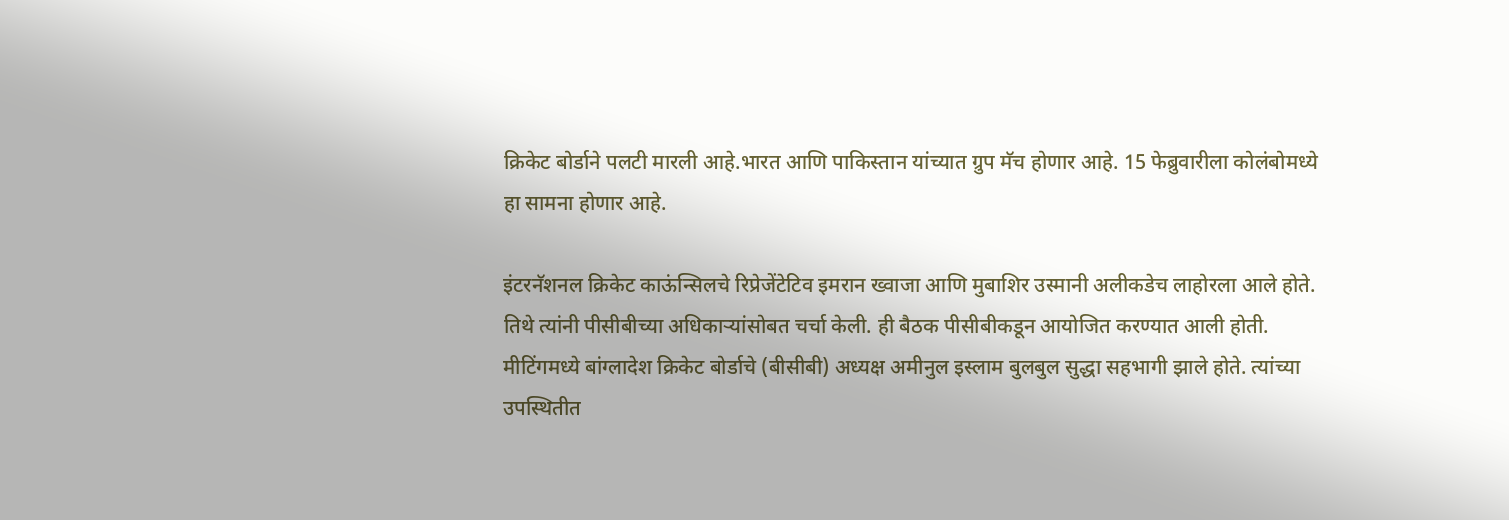क्रिकेट बोर्डाने पलटी मारली आहे.भारत आणि पाकिस्तान यांच्यात ग्रुप मॅच होणार आहे. 15 फेब्रुवारीला कोलंबोमध्ये हा सामना होणार आहे.

इंटरनॅशनल क्रिकेट काऊंन्सिलचे रिप्रेजेंटेटिव इमरान ख्वाजा आणि मुबाशिर उस्मानी अलीकडेच लाहोरला आले होते. तिथे त्यांनी पीसीबीच्या अधिकाऱ्यांसोबत चर्चा केली. ही बैठक पीसीबीकडून आयोजित करण्यात आली होती. मीटिंगमध्ये बांग्लादेश क्रिकेट बोर्डाचे (बीसीबी) अध्यक्ष अमीनुल इस्लाम बुलबुल सुद्धा सहभागी झाले होते. त्यांच्या उपस्थितीत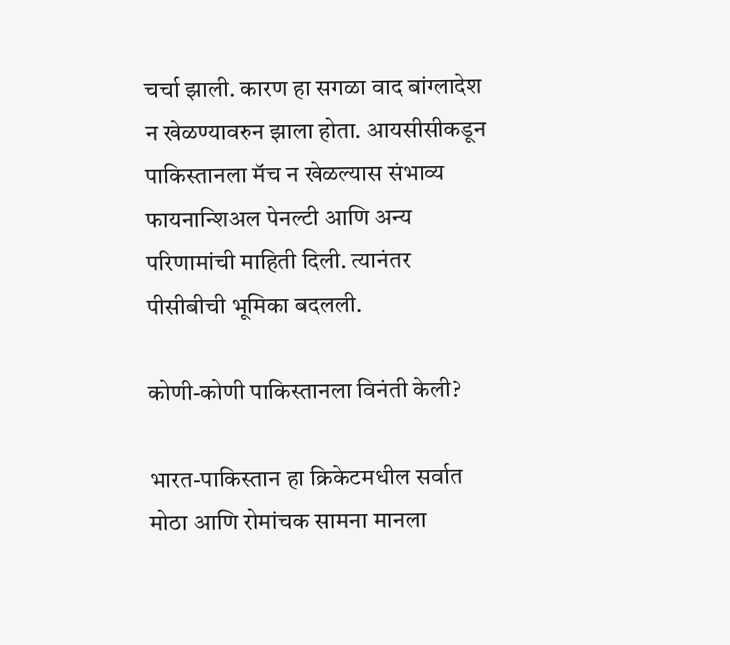चर्चा झाली. कारण हा सगळा वाद बांग्लादेश न खेळण्यावरुन झाला होता. आयसीसीकडून पाकिस्तानला मॅच न खेळल्यास संभाव्य फायनान्शिअल पेनल्टी आणि अन्य परिणामांची माहिती दिली. त्यानंतर पीसीबीची भूमिका बदलली.

कोणी-कोणी पाकिस्तानला विनंती केली?

भारत-पाकिस्तान हा क्रिकेटमधील सर्वात मोठा आणि रोमांचक सामना मानला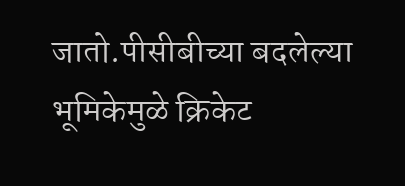जातो.पीसीबीच्या बदलेल्या भूमिकेमुळे क्रिकेट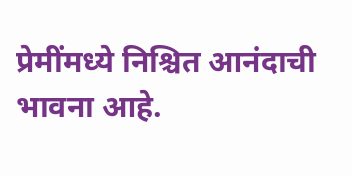प्रेमींमध्ये निश्चित आनंदाची भावना आहे.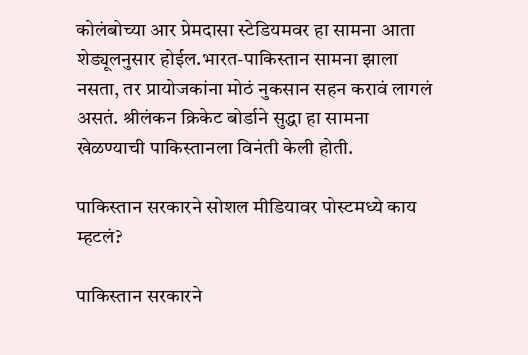कोलंबोच्या आर प्रेमदासा स्टेडियमवर हा सामना आता शेड्यूलनुसार होईल.भारत-पाकिस्तान सामना झाला नसता, तर प्रायोजकांना मोठं नुकसान सहन करावं लागलं असतं. श्रीलंकन क्रिकेट बोर्डाने सुद्धा हा सामना खेळण्याची पाकिस्तानला विनंती केली होती.

पाकिस्तान सरकारने सोशल मीडियावर पोस्टमध्ये काय म्हटलं?

पाकिस्तान सरकारने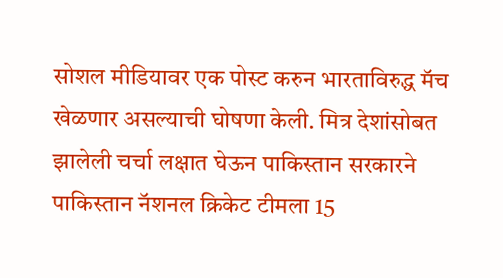सोशल मीडियावर एक पोस्ट करुन भारताविरुद्ध मॅच खेळणार असल्याची घोषणा केली. मित्र देशांसोबत झालेली चर्चा लक्षात घेऊन पाकिस्तान सरकारने पाकिस्तान नॅशनल क्रिकेट टीमला 15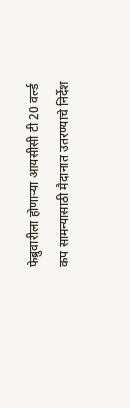फेब्रुवारीला होणार्‍या आयसीसी टी 20 वर्ल्ड कप सामन्यासाठी मैदानात उतरण्याचे निर्देश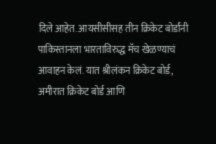दिले आहेत. आयसीसीसह तीन क्रिकेट बोर्डांनी पाकिस्तानला भारताविरुद्ध मॅच खेळण्याचं आवाहन केलं. यात श्रीलंकन क्रिकेट बोर्ड, अमीरात क्रिकेट बोर्ड आणि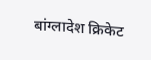बांग्लादेश क्रिकेट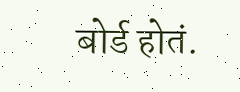बोर्ड होतं.